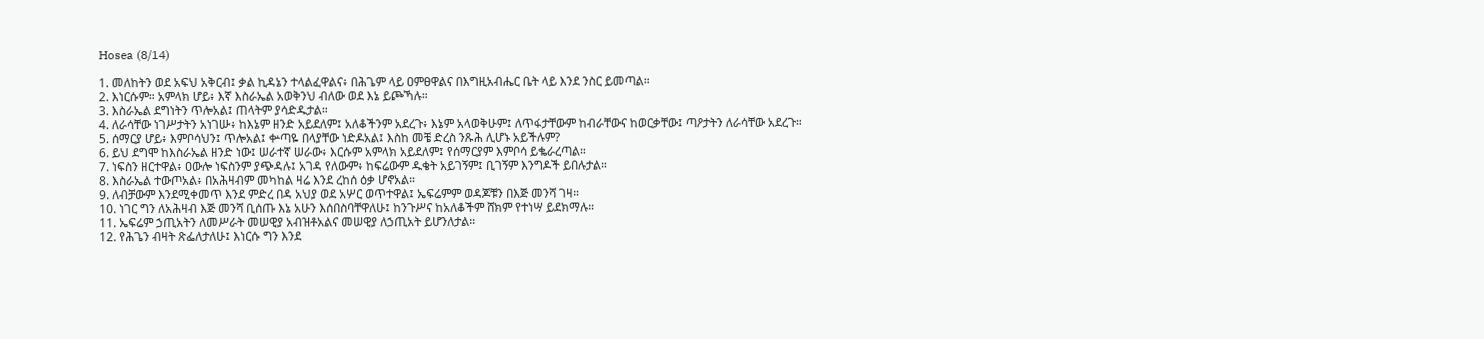Hosea (8/14)

1. መለከትን ወደ አፍህ አቅርብ፤ ቃል ኪዳኔን ተላልፈዋልና፥ በሕጌም ላይ ዐምፀዋልና በእግዚአብሔር ቤት ላይ እንደ ንስር ይመጣል።
2. እነርሱም። አምላክ ሆይ፥ እኛ እስራኤል አወቅንህ ብለው ወደ እኔ ይጮኻሉ።
3. እስራኤል ደግነትን ጥሎአል፤ ጠላትም ያሳድዱታል።
4. ለራሳቸው ነገሥታትን አነገሡ፥ ከእኔም ዘንድ አይደለም፤ አለቆችንም አደረጉ፥ እኔም አላወቅሁም፤ ለጥፋታቸውም ከብራቸውና ከወርቃቸው፤ ጣዖታትን ለራሳቸው አደረጉ።
5. ሰማርያ ሆይ፥ እምቦሳህን፤ ጥሎአል፤ ቍጣዬ በላያቸው ነድዶአል፤ እስከ መቼ ድረስ ንጹሕ ሊሆኑ አይችሉም?
6. ይህ ደግሞ ከእስራኤል ዘንድ ነው፤ ሠራተኛ ሠራው፥ እርሱም አምላክ አይደለም፤ የሰማርያም እምቦሳ ይቈራረጣል።
7. ነፍስን ዘርተዋል፥ ዐውሎ ነፍስንም ያጭዳሉ፤ አገዳ የለውም፥ ከፍሬውም ዱቄት አይገኝም፤ ቢገኝም እንግዶች ይበሉታል።
8. እስራኤል ተውጦአል፥ በአሕዛብም መካከል ዛሬ እንደ ረከሰ ዕቃ ሆኖአል።
9. ለብቻውም እንደሚቀመጥ እንደ ምድረ በዳ አህያ ወደ አሦር ወጥተዋል፤ ኤፍሬምም ወዳጆቹን በእጅ መንሻ ገዛ።
10. ነገር ግን ለአሕዛብ እጅ መንሻ ቢሰጡ እኔ አሁን እሰበስባቸዋለሁ፤ ከንጉሥና ከአለቆችም ሸክም የተነሣ ይደክማሉ።
11. ኤፍሬም ኃጢአትን ለመሥራት መሠዊያ አብዝቶአልና መሠዊያ ለኃጢአት ይሆንለታል።
12. የሕጌን ብዛት ጽፌለታለሁ፤ እነርሱ ግን እንደ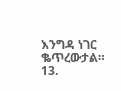እንግዳ ነገር ቈጥረውታል።
13.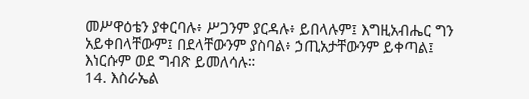መሥዋዕቴን ያቀርባሉ፥ ሥጋንም ያርዳሉ፥ ይበላሉም፤ እግዚአብሔር ግን አይቀበላቸውም፤ በደላቸውንም ያስባል፥ ኃጢአታቸውንም ይቀጣል፤ እነርሱም ወደ ግብጽ ይመለሳሉ።
14. እስራኤል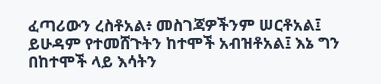ፈጣሪውን ረስቶአል፥ መስገጃዎችንም ሠርቶአል፤ ይሁዳም የተመሸጉትን ከተሞች አብዝቶአል፤ እኔ ግን በከተሞች ላይ እሳትን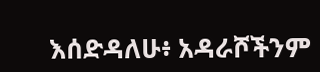እሰድዳለሁ፥ አዳራሾችንም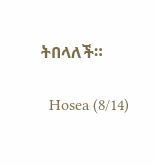ትበላለች።

  Hosea (8/14)